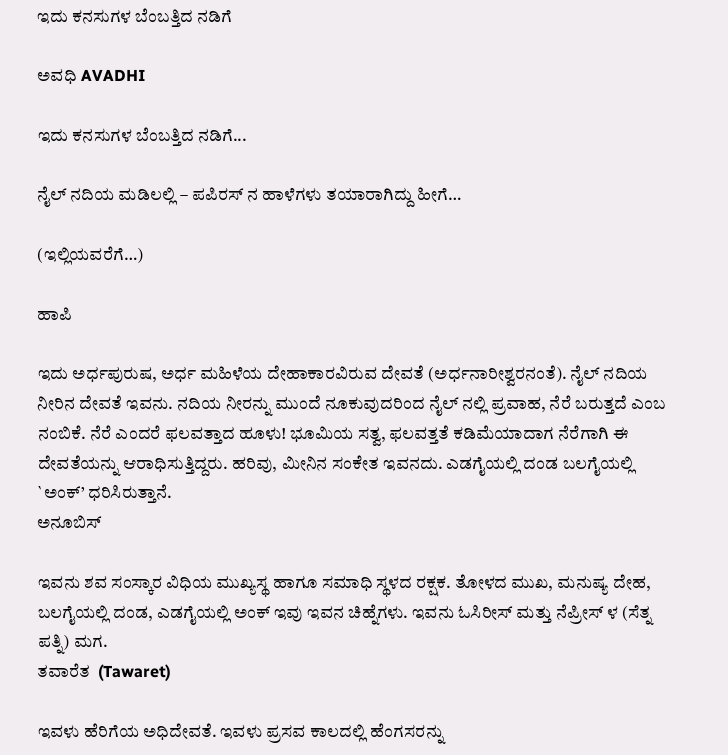ಇದು ಕನಸುಗಳ ಬೆಂಬತ್ತಿದ ನಡಿಗೆ‍

ಅವಧಿ AVADHI

ಇದು ಕನಸುಗಳ ಬೆಂಬತ್ತಿದ ನಡಿಗೆ...

ನೈಲ್ ನದಿಯ ಮಡಿಲಲ್ಲಿ – ಪಪಿರಸ್ ನ ಹಾಳೆಗಳು ತಯಾರಾಗಿದ್ದು ಹೀಗೆ…

(ಇಲ್ಲಿಯವರೆಗೆ…)

ಹಾಪಿ

ಇದು ಅರ್ಧಪುರುಷ, ಅರ್ಧ ಮಹಿಳೆಯ ದೇಹಾಕಾರವಿರುವ ದೇವತೆ (ಅರ್ಧನಾರೀಶ್ವರನಂತೆ). ನೈಲ್ ನದಿಯ ನೀರಿನ ದೇವತೆ ಇವನು. ನದಿಯ ನೀರನ್ನು ಮುಂದೆ ನೂಕುವುದರಿಂದ ನೈಲ್ ನಲ್ಲಿ ಪ್ರವಾಹ, ನೆರೆ ಬರುತ್ತದೆ ಎಂಬ ನಂಬಿಕೆ. ನೆರೆ ಎಂದರೆ ಫಲವತ್ತಾದ ಹೂಳು! ಭೂಮಿಯ ಸತ್ವ, ಫಲವತ್ತತೆ ಕಡಿಮೆಯಾದಾಗ ನೆರೆಗಾಗಿ ಈ ದೇವತೆಯನ್ನು ಆರಾಧಿಸುತ್ತಿದ್ದರು. ಹರಿವು, ಮೀನಿನ ಸಂಕೇತ ಇವನದು. ಎಡಗೈಯಲ್ಲಿ ದಂಡ ಬಲಗೈಯಲ್ಲಿ `ಅಂಕ್’ ಧರಿಸಿರುತ್ತಾನೆ.
ಅನೂಬಿಸ್

ಇವನು ಶವ ಸಂಸ್ಕಾರ ವಿಧಿಯ ಮುಖ್ಯಸ್ಥ ಹಾಗೂ ಸಮಾಧಿ ಸ್ಥಳದ ರಕ್ಷಕ. ತೋಳದ ಮುಖ, ಮನುಷ್ಯ ದೇಹ, ಬಲಗೈಯಲ್ಲಿ ದಂಡ, ಎಡಗೈಯಲ್ಲಿ ಅಂಕ್ ಇವು ಇವನ ಚಿಹ್ನೆಗಳು. ಇವನು ಓಸಿರೀಸ್ ಮತ್ತು ನೆಪ್ರೀಸ್ ಳ (ಸೆತ್ನ ಪತ್ನಿ) ಮಗ.
ತವಾರೆತ  (Tawaret)

ಇವಳು ಹೆರಿಗೆಯ ಅಧಿದೇವತೆ. ಇವಳು ಪ್ರಸವ ಕಾಲದಲ್ಲಿ ಹೆಂಗಸರನ್ನು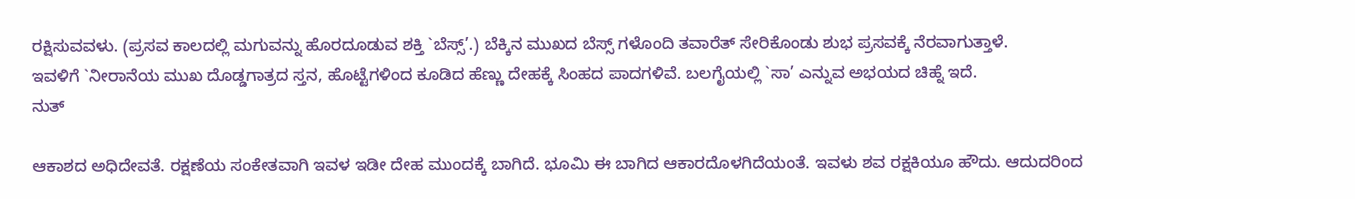ರಕ್ಷಿಸುವವಳು. (ಪ್ರಸವ ಕಾಲದಲ್ಲಿ ಮಗುವನ್ನು ಹೊರದೂಡುವ ಶಕ್ತಿ `ಬೆಸ್ಸ್’.) ಬೆಕ್ಕಿನ ಮುಖದ ಬೆಸ್ಸ್ ಗಳೊಂದಿ ತವಾರೆತ್ ಸೇರಿಕೊಂಡು ಶುಭ ಪ್ರಸವಕ್ಕೆ ನೆರವಾಗುತ್ತಾಳೆ.
ಇವಳಿಗೆ `ನೀರಾನೆಯ ಮುಖ ದೊಡ್ಡಗಾತ್ರದ ಸ್ತನ, ಹೊಟ್ಟೆಗಳಿಂದ ಕೂಡಿದ ಹೆಣ್ಣು ದೇಹಕ್ಕೆ ಸಿಂಹದ ಪಾದಗಳಿವೆ. ಬಲಗೈಯಲ್ಲಿ `ಸಾ’ ಎನ್ನುವ ಅಭಯದ ಚಿಹ್ನೆ ಇದೆ.
ನುತ್

ಆಕಾಶದ ಅಧಿದೇವತೆ. ರಕ್ಷಣೆಯ ಸಂಕೇತವಾಗಿ ಇವಳ ಇಡೀ ದೇಹ ಮುಂದಕ್ಕೆ ಬಾಗಿದೆ. ಭೂಮಿ ಈ ಬಾಗಿದ ಆಕಾರದೊಳಗಿದೆಯಂತೆ. ಇವಳು ಶವ ರಕ್ಷಕಿಯೂ ಹೌದು. ಆದುದರಿಂದ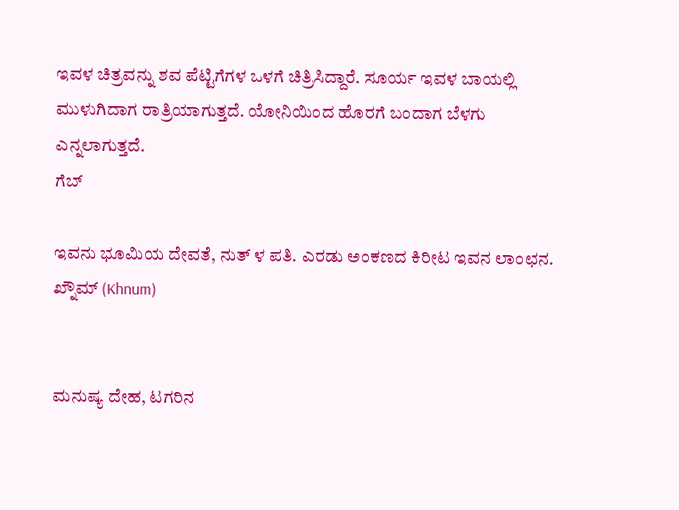ಇವಳ ಚಿತ್ರವನ್ನು ಶವ ಪೆಟ್ಟಿಗೆಗಳ ಒಳಗೆ ಚಿತ್ರಿಸಿದ್ದಾರೆ. ಸೂರ್ಯ ಇವಳ ಬಾಯಲ್ಲಿ ಮುಳುಗಿದಾಗ ರಾತ್ರಿಯಾಗುತ್ತದೆ. ಯೋನಿಯಿಂದ ಹೊರಗೆ ಬಂದಾಗ ಬೆಳಗು ಎನ್ನಲಾಗುತ್ತದೆ.
ಗೆಬ್

ಇವನು ಭೂಮಿಯ ದೇವತೆ, ನುತ್ ಳ ಪತಿ. ಎರಡು ಅಂಕಣದ ಕಿರೀಟ ಇವನ ಲಾಂಛನ.
ಖ್ನೌಮ್ (Khnum)


ಮನುಷ್ಯ ದೇಹ, ಟಗರಿನ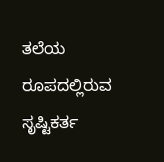ತಲೆಯ ರೂಪದಲ್ಲಿರುವ ಸೃಷ್ಟಿಕರ್ತ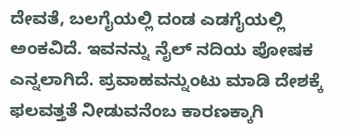ದೇವತೆ, ಬಲಗೈಯಲ್ಲಿ ದಂಡ ಎಡಗೈಯಲ್ಲಿ ಅಂಕವಿದೆ. ಇವನನ್ನು ನೈಲ್ ನದಿಯ ಪೋಷಕ ಎನ್ನಲಾಗಿದೆ. ಪ್ರವಾಹವನ್ನುಂಟು ಮಾಡಿ ದೇಶಕ್ಕೆ ಫಲವತ್ತತೆ ನೀಡುವನೆಂಬ ಕಾರಣಕ್ಕಾಗಿ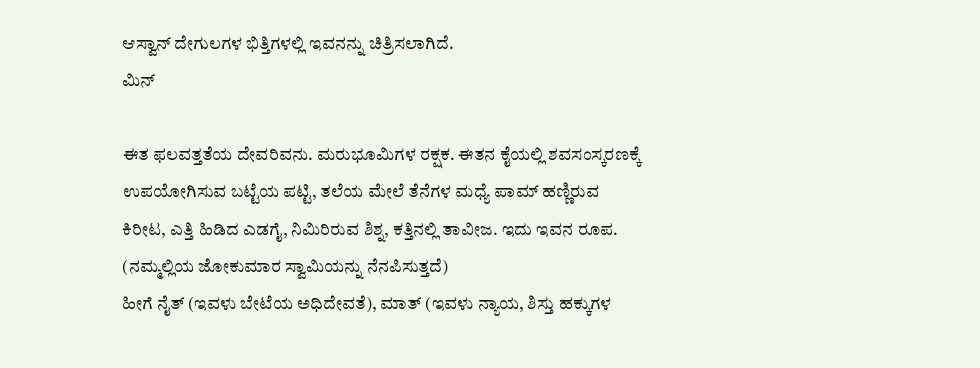ಆಸ್ವಾನ್ ದೇಗುಲಗಳ ಭಿತ್ತಿಗಳಲ್ಲಿ ಇವನನ್ನು ಚಿತ್ರಿಸಲಾಗಿದೆ.
ಮಿನ್

ಈತ ಫಲವತ್ತತೆಯ ದೇವರಿವನು. ಮರುಭೂಮಿಗಳ ರಕ್ಷಕ. ಈತನ ಕೈಯಲ್ಲಿ ಶವಸಂಸ್ಕರಣಕ್ಕೆ ಉಪಯೋಗಿಸುವ ಬಟ್ಟೆಯ ಪಟ್ಟಿ, ತಲೆಯ ಮೇಲೆ ತೆನೆಗಳ ಮಧ್ಯೆ ಪಾಮ್ ಹಣ್ಣಿರುವ ಕಿರೀಟ, ಎತ್ತಿ ಹಿಡಿದ ಎಡಗೈ, ನಿಮಿರಿರುವ ಶಿಶ್ನ, ಕತ್ತಿನಲ್ಲಿ ತಾವೀಜ. ಇದು ಇವನ ರೂಪ. (ನಮ್ಮಲ್ಲಿಯ ಜೋಕುಮಾರ ಸ್ವಾಮಿಯನ್ನು ನೆನಪಿಸುತ್ತದೆ)
ಹೀಗೆ ನೈತ್ (ಇವಳು ಬೇಟೆಯ ಅಧಿದೇವತೆ), ಮಾತ್ (ಇವಳು ನ್ಯಾಯ, ಶಿಸ್ತು ಹಕ್ಕುಗಳ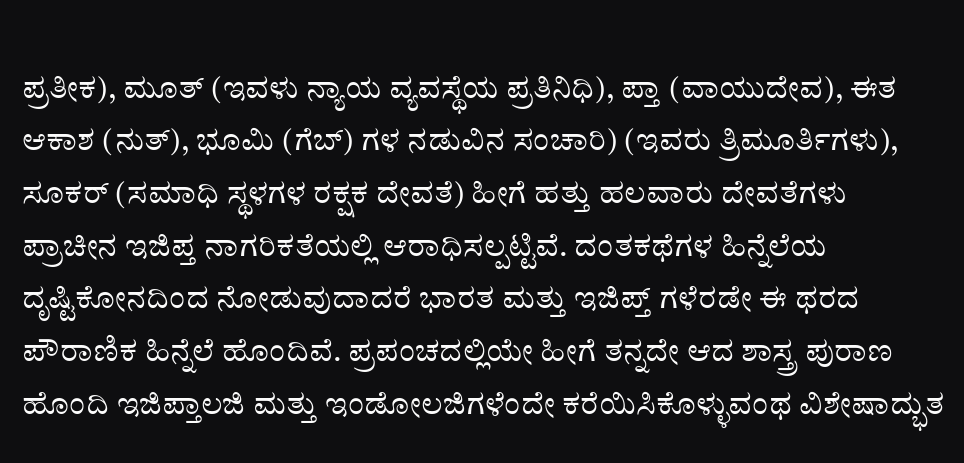ಪ್ರತೀಕ), ಮೂತ್ (ಇವಳು ನ್ಯಾಯ ವ್ಯವಸ್ಥೆಯ ಪ್ರತಿನಿಧಿ), ಪ್ತಾ (ವಾಯುದೇವ), ಈತ ಆಕಾಶ (ನುತ್), ಭೂಮಿ (ಗೆಬ್) ಗಳ ನಡುವಿನ ಸಂಚಾರಿ) (ಇವರು ತ್ರಿಮೂರ್ತಿಗಳು), ಸೂಕರ್ (ಸಮಾಧಿ ಸ್ಥಳಗಳ ರಕ್ಷಕ ದೇವತೆ) ಹೀಗೆ ಹತ್ತು ಹಲವಾರು ದೇವತೆಗಳು ಪ್ರಾಚೀನ ಇಜಿಪ್ತ ನಾಗರಿಕತೆಯಲ್ಲಿ ಆರಾಧಿಸಲ್ಪಟ್ಟಿವೆ. ದಂತಕಥೆಗಳ ಹಿನ್ನೆಲೆಯ ದೃಷ್ಟಿಕೋನದಿಂದ ನೋಡುವುದಾದರೆ ಭಾರತ ಮತ್ತು ಇಜಿಪ್ತ್ ಗಳೆರಡೇ ಈ ಥರದ ಪೌರಾಣಿಕ ಹಿನ್ನೆಲೆ ಹೊಂದಿವೆ. ಪ್ರಪಂಚದಲ್ಲಿಯೇ ಹೀಗೆ ತನ್ನದೇ ಆದ ಶಾಸ್ತ್ರ ಪುರಾಣ ಹೊಂದಿ ಇಜಿಪ್ತಾಲಜಿ ಮತ್ತು ಇಂಡೋಲಜಿಗಳೆಂದೇ ಕರೆಯಿಸಿಕೊಳ್ಳುವಂಥ ವಿಶೇಷಾದ್ಭುತ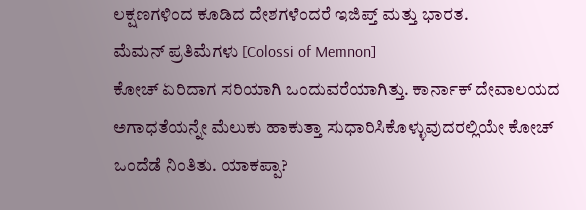ಲಕ್ಷಣಗಳಿಂದ ಕೂಡಿದ ದೇಶಗಳೆಂದರೆ ಇಜಿಪ್ತ್ ಮತ್ತು ಭಾರತ.
ಮೆಮನ್ ಪ್ರತಿಮೆಗಳು [Colossi of Memnon]
ಕೋಚ್ ಏರಿದಾಗ ಸರಿಯಾಗಿ ಒಂದುವರೆಯಾಗಿತ್ತು. ಕಾರ್ನಾಕ್ ದೇವಾಲಯದ ಅಗಾಧತೆಯನ್ನೇ ಮೆಲುಕು ಹಾಕುತ್ತಾ ಸುಧಾರಿಸಿಕೊಳ್ಳುವುದರಲ್ಲಿಯೇ ಕೋಚ್ ಒಂದೆಡೆ ನಿಂತಿತು. ಯಾಕಪ್ಪಾ?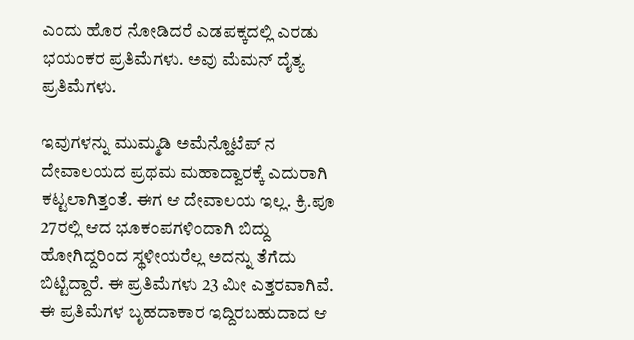ಎಂದು ಹೊರ ನೋಡಿದರೆ ಎಡಪಕ್ಕದಲ್ಲಿ ಎರಡು ಭಯಂಕರ ಪ್ರತಿಮೆಗಳು. ಅವು ಮೆಮನ್ ದೈತ್ಯ ಪ್ರತಿಮೆಗಳು.

ಇವುಗಳನ್ನು ಮುಮ್ಮಡಿ ಅಮೆನ್ಹೊಟೆಪ್ ನ ದೇವಾಲಯದ ಪ್ರಥಮ ಮಹಾದ್ವಾರಕ್ಕೆ ಎದುರಾಗಿ ಕಟ್ಟಲಾಗಿತ್ತಂತೆ. ಈಗ ಆ ದೇವಾಲಯ ಇಲ್ಲ. ಕ್ರಿ.ಪೂ 27ರಲ್ಲಿ ಆದ ಭೂಕಂಪಗಳಿಂದಾಗಿ ಬಿದ್ದು ಹೋಗಿದ್ದರಿಂದ ಸ್ಥಳೀಯರೆಲ್ಲ ಅದನ್ನು ತೆಗೆದು ಬಿಟ್ಟಿದ್ದಾರೆ. ಈ ಪ್ರತಿಮೆಗಳು 23 ಮೀ ಎತ್ತರವಾಗಿವೆ. ಈ ಪ್ರತಿಮೆಗಳ ಬೃಹದಾಕಾರ ಇದ್ದಿರಬಹುದಾದ ಆ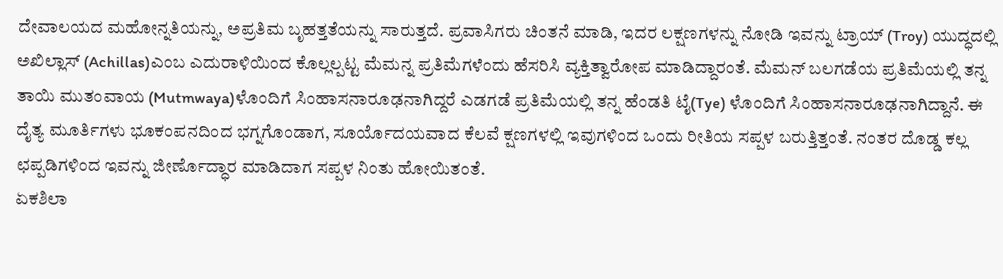ದೇವಾಲಯದ ಮಹೋನ್ನತಿಯನ್ನು, ಅಪ್ರತಿಮ ಬೃಹತ್ತತೆಯನ್ನು ಸಾರುತ್ತದೆ. ಪ್ರವಾಸಿಗರು ಚಿಂತನೆ ಮಾಡಿ, ಇದರ ಲಕ್ಷಣಗಳನ್ನು ನೋಡಿ ಇವನ್ನು ಟ್ರಾಯ್ (Troy) ಯುದ್ಧದಲ್ಲಿ ಅಖಿಲ್ಲಾಸ್ (Achillas)ಎಂಬ ಎದುರಾಳಿಯಿಂದ ಕೊಲ್ಲಲ್ಪಟ್ಟ ಮೆಮನ್ನ ಪ್ರತಿಮೆಗಳೆಂದು ಹೆಸರಿಸಿ ವ್ಯಕ್ತಿತ್ವಾರೋಪ ಮಾಡಿದ್ದಾರಂತೆ. ಮೆಮನ್ ಬಲಗಡೆಯ ಪ್ರತಿಮೆಯಲ್ಲಿ ತನ್ನ ತಾಯಿ ಮುತಂವಾಯ (Mutmwaya)ಳೊಂದಿಗೆ ಸಿಂಹಾಸನಾರೂಢನಾಗಿದ್ದರೆ ಎಡಗಡೆ ಪ್ರತಿಮೆಯಲ್ಲಿ ತನ್ನ ಹೆಂಡತಿ ಟೈ(Tye) ಳೊಂದಿಗೆ ಸಿಂಹಾಸನಾರೂಢನಾಗಿದ್ದಾನೆ. ಈ ದೈತ್ಯ ಮೂರ್ತಿಗಳು ಭೂಕಂಪನದಿಂದ ಭಗ್ನಗೊಂಡಾಗ, ಸೂರ್ಯೊದಯವಾದ ಕೆಲವೆ ಕ್ಷಣಗಳಲ್ಲಿ ಇವುಗಳಿಂದ ಒಂದು ರೀತಿಯ ಸಪ್ಪಳ ಬರುತ್ತಿತ್ತಂತೆ. ನಂತರ ದೊಡ್ಡ ಕಲ್ಲ ಛಪ್ಪಡಿಗಳಿಂದ ಇವನ್ನು ಜೀರ್ಣೊದ್ಧಾರ ಮಾಡಿದಾಗ ಸಪ್ಪಳ ನಿಂತು ಹೋಯಿತಂತೆ.
ಏಕಶಿಲಾ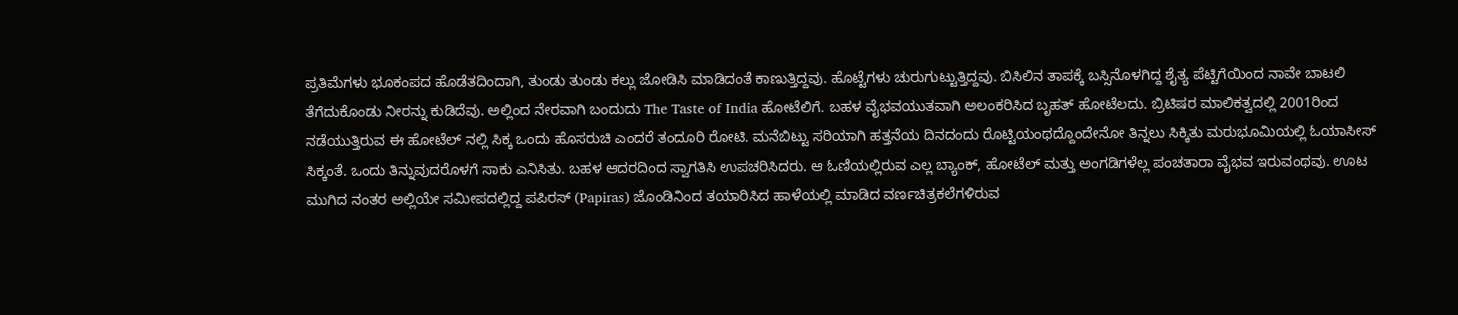ಪ್ರತಿಮೆಗಳು ಭೂಕಂಪದ ಹೊಡೆತದಿಂದಾಗಿ, ತುಂಡು ತುಂಡು ಕಲ್ಲು ಜೋಡಿಸಿ ಮಾಡಿದಂತೆ ಕಾಣುತ್ತಿದ್ದವು. ಹೊಟ್ಟೆಗಳು ಚುರುಗುಟ್ಟುತ್ತಿದ್ದವು. ಬಿಸಿಲಿನ ತಾಪಕ್ಕೆ ಬಸ್ಸಿನೊಳಗಿದ್ದ ಶೈತ್ಯ ಪೆಟ್ಟಿಗೆಯಿಂದ ನಾವೇ ಬಾಟಲಿ ತೆಗೆದುಕೊಂಡು ನೀರನ್ನು ಕುಡಿದೆವು. ಅಲ್ಲಿಂದ ನೇರವಾಗಿ ಬಂದುದು The Taste of India ಹೋಟೆಲಿಗೆ. ಬಹಳ ವೈಭವಯುತವಾಗಿ ಅಲಂಕರಿಸಿದ ಬೃಹತ್ ಹೋಟೆಲದು. ಬ್ರಿಟಿಷರ ಮಾಲಿಕತ್ವದಲ್ಲಿ 2001ರಿಂದ ನಡೆಯುತ್ತಿರುವ ಈ ಹೋಟೆಲ್ ನಲ್ಲಿ ಸಿಕ್ಕ ಒಂದು ಹೊಸರುಚಿ ಎಂದರೆ ತಂದೂರಿ ರೋಟಿ. ಮನೆಬಿಟ್ಟು ಸರಿಯಾಗಿ ಹತ್ತನೆಯ ದಿನದಂದು ರೊಟ್ಟಿಯಂಥದ್ದೊಂದೇನೋ ತಿನ್ನಲು ಸಿಕ್ಕಿತು ಮರುಭೂಮಿಯಲ್ಲಿ ಓಯಾಸೀಸ್ ಸಿಕ್ಕಂತೆ. ಒಂದು ತಿನ್ನುವುದರೊಳಗೆ ಸಾಕು ಎನಿಸಿತು. ಬಹಳ ಆದರದಿಂದ ಸ್ವಾಗತಿಸಿ ಉಪಚರಿಸಿದರು. ಆ ಓಣಿಯಲ್ಲಿರುವ ಎಲ್ಲ ಬ್ಯಾಂಕ್, ಹೋಟೆಲ್ ಮತ್ತು ಅಂಗಡಿಗಳೆಲ್ಲ ಪಂಚತಾರಾ ವೈಭವ ಇರುವಂಥವು. ಊಟ ಮುಗಿದ ನಂತರ ಅಲ್ಲಿಯೇ ಸಮೀಪದಲ್ಲಿದ್ದ ಪಪಿರಸ್ (Papiras) ಜೊಂಡಿನಿಂದ ತಯಾರಿಸಿದ ಹಾಳೆಯಲ್ಲಿ ಮಾಡಿದ ವರ್ಣಚಿತ್ರಕಲೆಗಳಿರುವ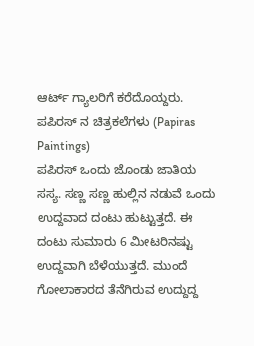ಆರ್ಟ್ ಗ್ಯಾಲರಿಗೆ ಕರೆದೊಯ್ದರು.
ಪಪಿರಸ್ ನ ಚಿತ್ರಕಲೆಗಳು (Papiras Paintings)
ಪಪಿರಸ್ ಒಂದು ಜೊಂಡು ಜಾತಿಯ ಸಸ್ಯ. ಸಣ್ಣ ಸಣ್ಣ ಹುಲ್ಲಿನ ನಡುವೆ ಒಂದು ಉದ್ದವಾದ ದಂಟು ಹುಟ್ಟುತ್ತದೆ. ಈ ದಂಟು ಸುಮಾರು 6 ಮೀಟರಿನಷ್ಟು ಉದ್ದವಾಗಿ ಬೆಳೆಯುತ್ತದೆ. ಮುಂದೆ ಗೋಲಾಕಾರದ ತೆನೆಗಿರುವ ಉದ್ದುದ್ದ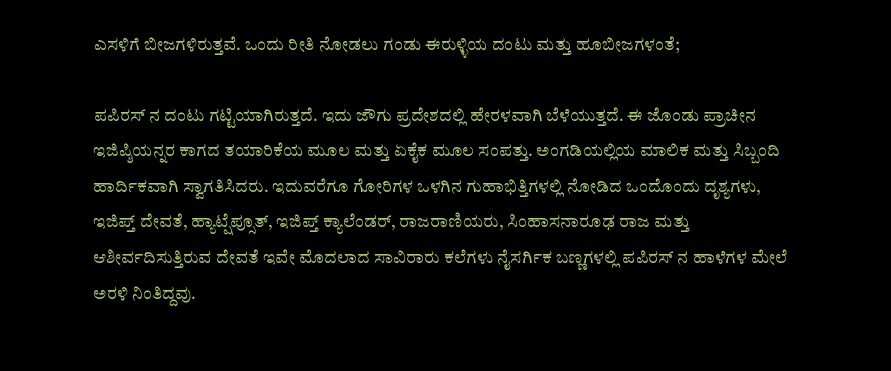ಎಸಳಿಗೆ ಬೀಜಗಳಿರುತ್ತವೆ. ಒಂದು ರೀತಿ ನೋಡಲು ಗಂಡು ಈರುಳ್ಳಿಯ ದಂಟು ಮತ್ತು ಹೂಬೀಜಗಳಂತೆ;

ಪಪಿರಸ್ ನ ದಂಟು ಗಟ್ಟಿಯಾಗಿರುತ್ತದೆ. ಇದು ಜೌಗು ಪ್ರದೇಶದಲ್ಲಿ ಹೇರಳವಾಗಿ ಬೆಳೆಯುತ್ತದೆ. ಈ ಜೊಂಡು ಪ್ರಾಚೀನ ಇಜಿಪ್ಶಿಯನ್ನರ ಕಾಗದ ತಯಾರಿಕೆಯ ಮೂಲ ಮತ್ತು ಏಕೈಕ ಮೂಲ ಸಂಪತ್ತು. ಅಂಗಡಿಯಲ್ಲಿಯ ಮಾಲಿಕ ಮತ್ತು ಸಿಬ್ಬಂದಿ ಹಾರ್ದಿಕವಾಗಿ ಸ್ವಾಗತಿಸಿದರು. ಇದುವರೆಗೂ ಗೋರಿಗಳ ಒಳಗಿನ ಗುಹಾಭಿತ್ತಿಗಳಲ್ಲಿ ನೋಡಿದ ಒಂದೊಂದು ದೃಶ್ಯಗಳು, ಇಜಿಪ್ತ್ ದೇವತೆ, ಹ್ಯಾಟ್ಷೆಪ್ಸೂತ್, ಇಜಿಪ್ತ್ ಕ್ಯಾಲೆಂಡರ್, ರಾಜರಾಣಿಯರು, ಸಿಂಹಾಸನಾರೂಢ ರಾಜ ಮತ್ತು ಆಶೀರ್ವದಿಸುತ್ತಿರುವ ದೇವತೆ ಇವೇ ಮೊದಲಾದ ಸಾವಿರಾರು ಕಲೆಗಳು ನೈಸರ್ಗಿಕ ಬಣ್ಣಗಳಲ್ಲಿ ಪಪಿರಸ್ ನ ಹಾಳೆಗಳ ಮೇಲೆ ಅರಳಿ ನಿಂತಿದ್ದವು.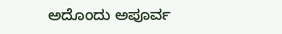ಅದೊಂದು ಅಪೂರ್ವ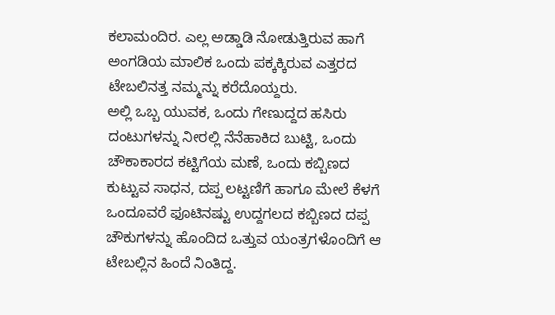ಕಲಾಮಂದಿರ. ಎಲ್ಲ ಅಡ್ಡಾಡಿ ನೋಡುತ್ತಿರುವ ಹಾಗೆ ಅಂಗಡಿಯ ಮಾಲಿಕ ಒಂದು ಪಕ್ಕಕ್ಕಿರುವ ಎತ್ತರದ ಟೇಬಲಿನತ್ತ ನಮ್ಮನ್ನು ಕರೆದೊಯ್ದರು.
ಅಲ್ಲಿ ಒಬ್ಬ ಯುವಕ, ಒಂದು ಗೇಣುದ್ದದ ಹಸಿರು ದಂಟುಗಳನ್ನು ನೀರಲ್ಲಿ ನೆನೆಹಾಕಿದ ಬುಟ್ಟಿ, ಒಂದು ಚೌಕಾಕಾರದ ಕಟ್ಟಿಗೆಯ ಮಣೆ, ಒಂದು ಕಬ್ಬಿಣದ ಕುಟ್ಟುವ ಸಾಧನ, ದಪ್ಪ ಲಟ್ಟಣಿಗೆ ಹಾಗೂ ಮೇಲೆ ಕೆಳಗೆ ಒಂದೂವರೆ ಫೂಟಿನಷ್ಟು ಉದ್ದಗಲದ ಕಬ್ಬಿಣದ ದಪ್ಪ ಚೌಕುಗಳನ್ನು ಹೊಂದಿದ ಒತ್ತುವ ಯಂತ್ರಗಳೊಂದಿಗೆ ಆ ಟೇಬಲ್ಲಿನ ಹಿಂದೆ ನಿಂತಿದ್ದ.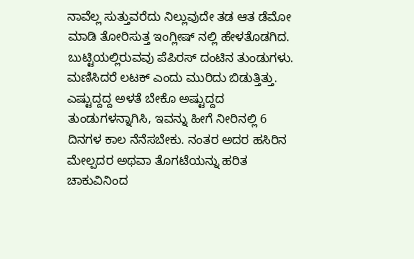ನಾವೆಲ್ಲ ಸುತ್ತುವರೆದು ನಿಲ್ಲುವುದೇ ತಡ ಆತ ಡೆಮೋ ಮಾಡಿ ತೋರಿಸುತ್ತ ಇಂಗ್ಲೀಷ್ ನಲ್ಲಿ ಹೇಳತೊಡಗಿದ. ಬುಟ್ಟಿಯಲ್ಲಿರುವವು ಪೆಪಿರಸ್ ದಂಟಿನ ತುಂಡುಗಳು. ಮಣಿಸಿದರೆ ಲಟಕ್ ಎಂದು ಮುರಿದು ಬಿಡುತ್ತಿತ್ತು. ಎಷ್ಟುದ್ದದ್ದ ಅಳತೆ ಬೇಕೊ ಅಷ್ಟುದ್ದದ ತುಂಡುಗಳನ್ನಾಗಿಸಿ, ಇವನ್ನು ಹೀಗೆ ನೀರಿನಲ್ಲಿ 6 ದಿನಗಳ ಕಾಲ ನೆನೆಸಬೇಕು. ನಂತರ ಅದರ ಹಸಿರಿನ ಮೇಲ್ಪದರ ಅಥವಾ ತೊಗಟೆಯನ್ನು ಹರಿತ ಚಾಕುವಿನಿಂದ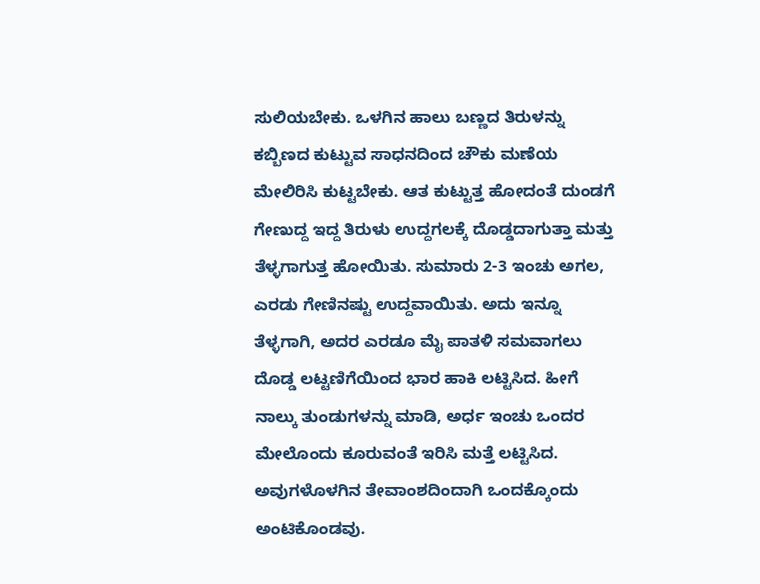ಸುಲಿಯಬೇಕು. ಒಳಗಿನ ಹಾಲು ಬಣ್ಣದ ತಿರುಳನ್ನು ಕಬ್ಬಿಣದ ಕುಟ್ಟುವ ಸಾಧನದಿಂದ ಚೌಕು ಮಣೆಯ ಮೇಲಿರಿಸಿ ಕುಟ್ಟಬೇಕು. ಆತ ಕುಟ್ಟುತ್ತ ಹೋದಂತೆ ದುಂಡಗೆ ಗೇಣುದ್ದ ಇದ್ದ ತಿರುಳು ಉದ್ದಗಲಕ್ಕೆ ದೊಡ್ಡದಾಗುತ್ತಾ ಮತ್ತು ತೆಳ್ಳಗಾಗುತ್ತ ಹೋಯಿತು. ಸುಮಾರು 2-3 ಇಂಚು ಅಗಲ, ಎರಡು ಗೇಣಿನಷ್ಟು ಉದ್ದವಾಯಿತು. ಅದು ಇನ್ನೂ ತೆಳ್ಳಗಾಗಿ, ಅದರ ಎರಡೂ ಮೈ ಪಾತಳಿ ಸಮವಾಗಲು ದೊಡ್ಡ ಲಟ್ಟಣಿಗೆಯಿಂದ ಭಾರ ಹಾಕಿ ಲಟ್ಟಿಸಿದ. ಹೀಗೆ ನಾಲ್ಕು ತುಂಡುಗಳನ್ನು ಮಾಡಿ, ಅರ್ಧ ಇಂಚು ಒಂದರ ಮೇಲೊಂದು ಕೂರುವಂತೆ ಇರಿಸಿ ಮತ್ತೆ ಲಟ್ಟಿಸಿದ. ಅವುಗಳೊಳಗಿನ ತೇವಾಂಶದಿಂದಾಗಿ ಒಂದಕ್ಕೊಂದು ಅಂಟಿಕೊಂಡವು.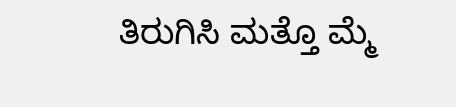ತಿರುಗಿಸಿ ಮತ್ತೊ ಮ್ಮೆ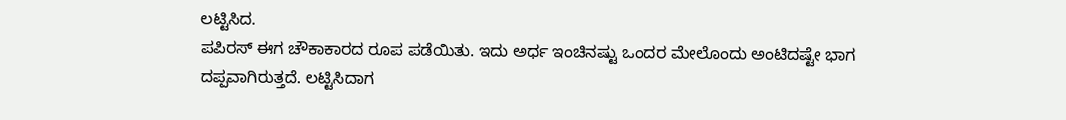ಲಟ್ಟಿಸಿದ.
ಪಪಿರಸ್ ಈಗ ಚೌಕಾಕಾರದ ರೂಪ ಪಡೆಯಿತು. ಇದು ಅರ್ಧ ಇಂಚಿನಷ್ಟು ಒಂದರ ಮೇಲೊಂದು ಅಂಟಿದಷ್ಟೇ ಭಾಗ ದಪ್ಪವಾಗಿರುತ್ತದೆ. ಲಟ್ಟಿಸಿದಾಗ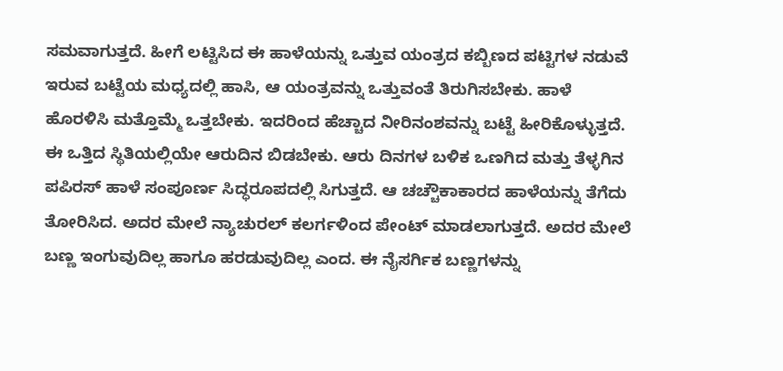ಸಮವಾಗುತ್ತದೆ. ಹೀಗೆ ಲಟ್ಟಿಸಿದ ಈ ಹಾಳೆಯನ್ನು ಒತ್ತುವ ಯಂತ್ರದ ಕಬ್ಬಿಣದ ಪಟ್ಟಿಗಳ ನಡುವೆ ಇರುವ ಬಟ್ಟೆಯ ಮಧ್ಯದಲ್ಲಿ ಹಾಸಿ, ಆ ಯಂತ್ರವನ್ನು ಒತ್ತುವಂತೆ ತಿರುಗಿಸಬೇಕು. ಹಾಳೆ ಹೊರಳಿಸಿ ಮತ್ತೊಮ್ಮೆ ಒತ್ತಬೇಕು. ಇದರಿಂದ ಹೆಚ್ಚಾದ ನೀರಿನಂಶವನ್ನು ಬಟ್ಟೆ ಹೀರಿಕೊಳ್ಳುತ್ತದೆ. ಈ ಒತ್ತಿದ ಸ್ಥಿತಿಯಲ್ಲಿಯೇ ಆರುದಿನ ಬಿಡಬೇಕು. ಆರು ದಿನಗಳ ಬಳಿಕ ಒಣಗಿದ ಮತ್ತು ತೆಳ್ಳಗಿನ ಪಪಿರಸ್ ಹಾಳೆ ಸಂಪೂರ್ಣ ಸಿದ್ಧರೂಪದಲ್ಲಿ ಸಿಗುತ್ತದೆ. ಆ ಚಚ್ಚೌಕಾಕಾರದ ಹಾಳೆಯನ್ನು ತೆಗೆದು ತೋರಿಸಿದ. ಅದರ ಮೇಲೆ ನ್ಯಾಚುರಲ್ ಕಲರ್ಗಳಿಂದ ಪೇಂಟ್ ಮಾಡಲಾಗುತ್ತದೆ. ಅದರ ಮೇಲೆ ಬಣ್ಣ ಇಂಗುವುದಿಲ್ಲ ಹಾಗೂ ಹರಡುವುದಿಲ್ಲ ಎಂದ. ಈ ನೈಸರ್ಗಿಕ ಬಣ್ಣಗಳನ್ನು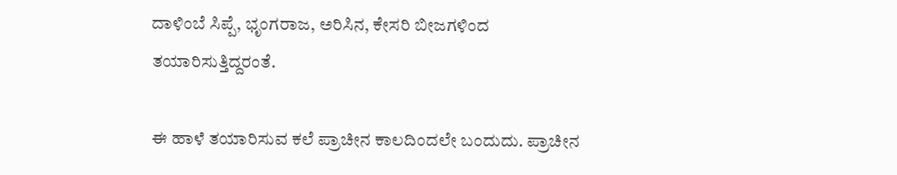ದಾಳಿಂಬೆ ಸಿಪ್ಪೆ, ಭೃಂಗರಾಜ, ಅರಿಸಿನ, ಕೇಸರಿ ಬೀಜಗಳಿಂದ ತಯಾರಿಸುತ್ತಿದ್ದರಂತೆ.

ಈ ಹಾಳೆ ತಯಾರಿಸುವ ಕಲೆ ಪ್ರಾಚೀನ ಕಾಲದಿಂದಲೇ ಬಂದುದು. ಪ್ರಾಚೀನ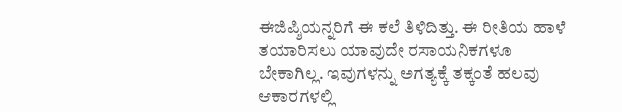ಈಜಿಪ್ಶಿಯನ್ನರಿಗೆ ಈ ಕಲೆ ತಿಳಿದಿತ್ತು. ಈ ರೀತಿಯ ಹಾಳೆ ತಯಾರಿಸಲು ಯಾವುದೇ ರಸಾಯನಿಕಗಳೂ ಬೇಕಾಗಿಲ್ಲ. ಇವುಗಳನ್ನು ಅಗತ್ಯಕ್ಕೆ ತಕ್ಕಂತೆ ಹಲವು ಆಕಾರಗಳಲ್ಲಿ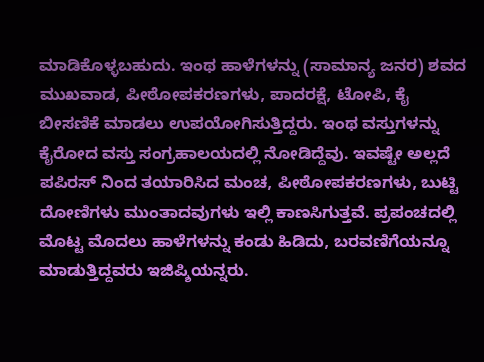ಮಾಡಿಕೊಳ್ಳಬಹುದು. ಇಂಥ ಹಾಳೆಗಳನ್ನು (ಸಾಮಾನ್ಯ ಜನರ) ಶವದ ಮುಖವಾಡ, ಪೀಠೋಪಕರಣಗಳು, ಪಾದರಕ್ಷೆ, ಟೋಪಿ, ಕೈ ಬೀಸಣಿಕೆ ಮಾಡಲು ಉಪಯೋಗಿಸುತ್ತಿದ್ದರು. ಇಂಥ ವಸ್ತುಗಳನ್ನು ಕೈರೋದ ವಸ್ತು ಸಂಗ್ರಹಾಲಯದಲ್ಲಿ ನೋಡಿದ್ದೆವು. ಇವಷ್ಟೇ ಅಲ್ಲದೆ ಪಪಿರಸ್ ನಿಂದ ತಯಾರಿಸಿದ ಮಂಚ, ಪೀಠೋಪಕರಣಗಳು, ಬುಟ್ಟಿ ದೋಣಿಗಳು ಮುಂತಾದವುಗಳು ಇಲ್ಲಿ ಕಾಣಸಿಗುತ್ತವೆ. ಪ್ರಪಂಚದಲ್ಲಿ ಮೊಟ್ಟ ಮೊದಲು ಹಾಳೆಗಳನ್ನು ಕಂಡು ಹಿಡಿದು, ಬರವಣಿಗೆಯನ್ನೂ ಮಾಡುತ್ತಿದ್ದವರು ಇಜಿಪ್ಶಿಯನ್ನರು.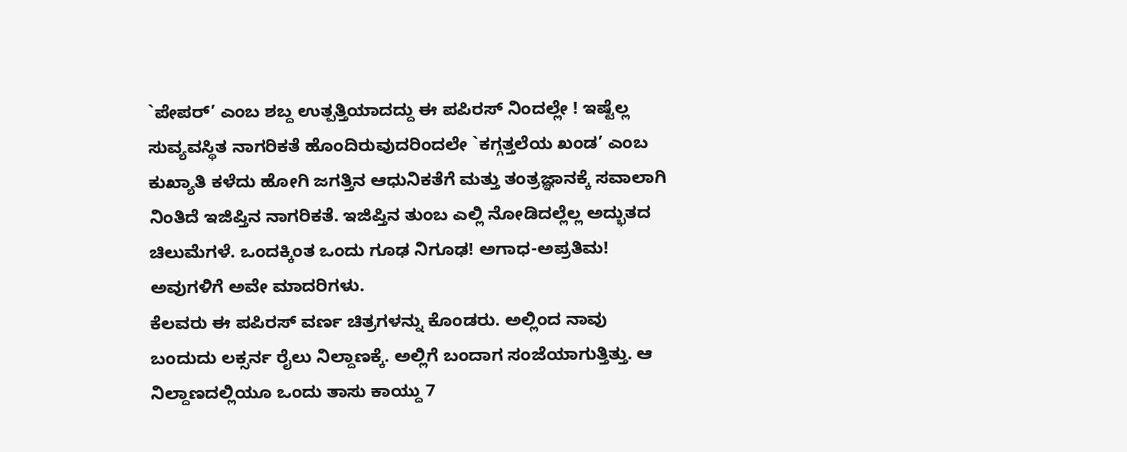`ಪೇಪರ್’ ಎಂಬ ಶಬ್ದ ಉತ್ಪತ್ತಿಯಾದದ್ದು ಈ ಪಪಿರಸ್ ನಿಂದಲ್ಲೇ ! ಇಷ್ಟೆಲ್ಲ ಸುವ್ಯವಸ್ಥಿತ ನಾಗರಿಕತೆ ಹೊಂದಿರುವುದರಿಂದಲೇ `ಕಗ್ಗತ್ತಲೆಯ ಖಂಡ’ ಎಂಬ ಕುಖ್ಯಾತಿ ಕಳೆದು ಹೋಗಿ ಜಗತ್ತಿನ ಆಧುನಿಕತೆಗೆ ಮತ್ತು ತಂತ್ರಜ್ಞಾನಕ್ಕೆ ಸವಾಲಾಗಿ ನಿಂತಿದೆ ಇಜಿಪ್ತಿನ ನಾಗರಿಕತೆ. ಇಜಿಪ್ತಿನ ತುಂಬ ಎಲ್ಲಿ ನೋಡಿದಲ್ಲೆಲ್ಲ ಅದ್ಭುತದ ಚಿಲುಮೆಗಳೆ. ಒಂದಕ್ಕಿಂತ ಒಂದು ಗೂಢ ನಿಗೂಢ! ಅಗಾಧ-ಅಪ್ರತಿಮ! ಅವುಗಳಿಗೆ ಅವೇ ಮಾದರಿಗಳು.
ಕೆಲವರು ಈ ಪಪಿರಸ್ ವರ್ಣ ಚಿತ್ರಗಳನ್ನು ಕೊಂಡರು. ಅಲ್ಲಿಂದ ನಾವು ಬಂದುದು ಲಕ್ಸರ್ನ ರೈಲು ನಿಲ್ದಾಣಕ್ಕೆ. ಅಲ್ಲಿಗೆ ಬಂದಾಗ ಸಂಜೆಯಾಗುತ್ತಿತ್ತು. ಆ ನಿಲ್ದಾಣದಲ್ಲಿಯೂ ಒಂದು ತಾಸು ಕಾಯ್ದು 7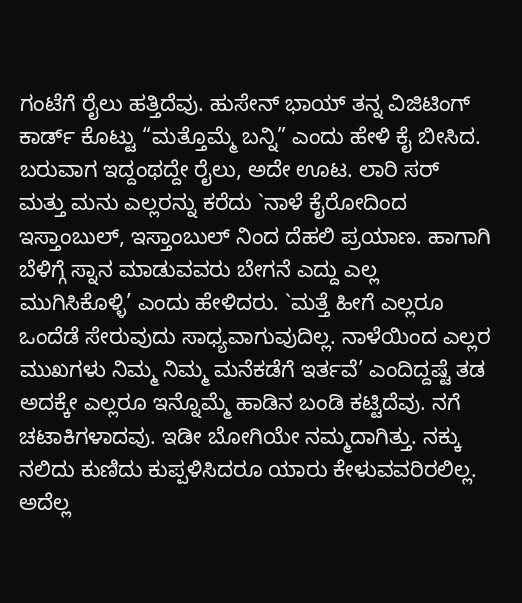ಗಂಟೆಗೆ ರೈಲು ಹತ್ತಿದೆವು. ಹುಸೇನ್ ಭಾಯ್ ತನ್ನ ವಿಜಿಟಿಂಗ್ ಕಾರ್ಡ್ ಕೊಟ್ಟು “ಮತ್ತೊಮ್ಮೆ ಬನ್ನಿ” ಎಂದು ಹೇಳಿ ಕೈ ಬೀಸಿದ. ಬರುವಾಗ ಇದ್ದಂಥದ್ದೇ ರೈಲು, ಅದೇ ಊಟ. ಲಾರಿ ಸರ್ ಮತ್ತು ಮನು ಎಲ್ಲರನ್ನು ಕರೆದು `ನಾಳೆ ಕೈರೋದಿಂದ ಇಸ್ತಾಂಬುಲ್, ಇಸ್ತಾಂಬುಲ್ ನಿಂದ ದೆಹಲಿ ಪ್ರಯಾಣ. ಹಾಗಾಗಿ ಬೆಳಿಗ್ಗೆ ಸ್ನಾನ ಮಾಡುವವರು ಬೇಗನೆ ಎದ್ದು ಎಲ್ಲ ಮುಗಿಸಿಕೊಳ್ಳಿ’ ಎಂದು ಹೇಳಿದರು. `ಮತ್ತೆ ಹೀಗೆ ಎಲ್ಲರೂ ಒಂದೆಡೆ ಸೇರುವುದು ಸಾಧ್ಯವಾಗುವುದಿಲ್ಲ. ನಾಳೆಯಿಂದ ಎಲ್ಲರ ಮುಖಗಳು ನಿಮ್ಮ ನಿಮ್ಮ ಮನೆಕಡೆಗೆ ಇರ್ತವೆ’ ಎಂದಿದ್ದಷ್ಟೆ ತಡ ಅದಕ್ಕೇ ಎಲ್ಲರೂ ಇನ್ನೊಮ್ಮೆ ಹಾಡಿನ ಬಂಡಿ ಕಟ್ಟಿದೆವು. ನಗೆ ಚಟಾಕಿಗಳಾದವು. ಇಡೀ ಬೋಗಿಯೇ ನಮ್ಮದಾಗಿತ್ತು. ನಕ್ಕು ನಲಿದು ಕುಣಿದು ಕುಪ್ಪಳಿಸಿದರೂ ಯಾರು ಕೇಳುವವರಿರಲಿಲ್ಲ. ಅದೆಲ್ಲ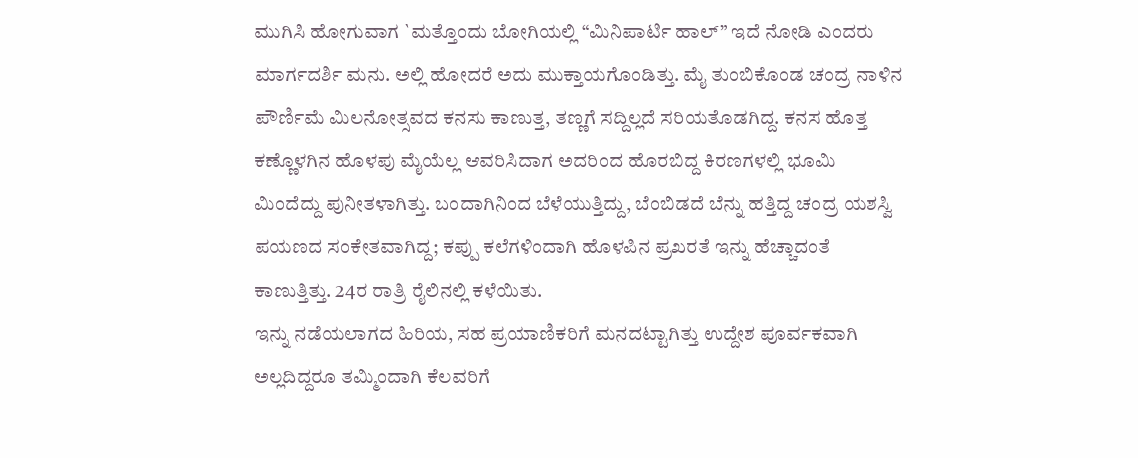ಮುಗಿಸಿ ಹೋಗುವಾಗ `ಮತ್ತೊಂದು ಬೋಗಿಯಲ್ಲಿ “ಮಿನಿಪಾರ್ಟಿ ಹಾಲ್” ಇದೆ ನೋಡಿ ಎಂದರು ಮಾರ್ಗದರ್ಶಿ ಮನು. ಅಲ್ಲಿ ಹೋದರೆ ಅದು ಮುಕ್ತಾಯಗೊಂಡಿತ್ತು. ಮೈ ತುಂಬಿಕೊಂಡ ಚಂದ್ರ ನಾಳಿನ ಪೌರ್ಣಿಮೆ ಮಿಲನೋತ್ಸವದ ಕನಸು ಕಾಣುತ್ತ, ತಣ್ಣಗೆ ಸದ್ದಿಲ್ಲದೆ ಸರಿಯತೊಡಗಿದ್ದ. ಕನಸ ಹೊತ್ತ ಕಣ್ಣೊಳಗಿನ ಹೊಳಪು ಮೈಯೆಲ್ಲ ಆವರಿಸಿದಾಗ ಅದರಿಂದ ಹೊರಬಿದ್ದ ಕಿರಣಗಳಲ್ಲಿ ಭೂಮಿ ಮಿಂದೆದ್ದು ಪುನೀತಳಾಗಿತ್ತು. ಬಂದಾಗಿನಿಂದ ಬೆಳೆಯುತ್ತಿದ್ದು, ಬೆಂಬಿಡದೆ ಬೆನ್ನು ಹತ್ತಿದ್ದ ಚಂದ್ರ ಯಶಸ್ವಿ ಪಯಣದ ಸಂಕೇತವಾಗಿದ್ದ; ಕಪ್ಪು ಕಲೆಗಳಿಂದಾಗಿ ಹೊಳಪಿನ ಪ್ರಖರತೆ ಇನ್ನು ಹೆಚ್ಚಾದಂತೆ ಕಾಣುತ್ತಿತ್ತು. 24ರ ರಾತ್ರಿ ರೈಲಿನಲ್ಲಿ ಕಳೆಯಿತು.
ಇನ್ನು ನಡೆಯಲಾಗದ ಹಿರಿಯ, ಸಹ ಪ್ರಯಾಣಿಕರಿಗೆ ಮನದಟ್ಟಾಗಿತ್ತು ಉದ್ದೇಶ ಪೂರ್ವಕವಾಗಿ ಅಲ್ಲದಿದ್ದರೂ ತಮ್ಮಿಂದಾಗಿ ಕೆಲವರಿಗೆ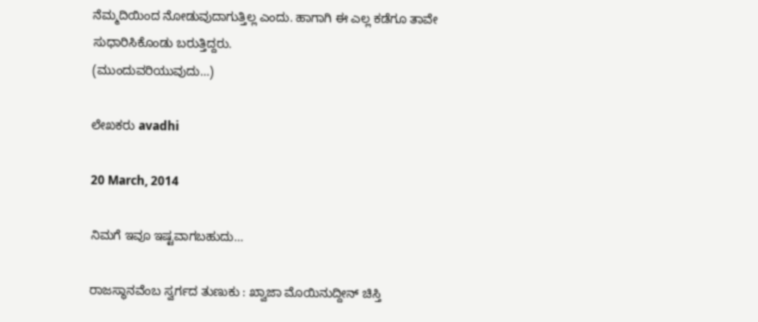ನೆಮ್ಮದಿಯಿಂದ ನೋಡುವುದಾಗುತ್ತಿಲ್ಲ ಎಂದು. ಹಾಗಾಗಿ ಈ ಎಲ್ಲ ಕಡೆಗೂ ತಾವೇ ಸುಧಾರಿಸಿಕೊಂಡು ಬರುತ್ತಿದ್ದರು.
(ಮುಂದುವರಿಯುವುದು…)

ಲೇಖಕರು avadhi

20 March, 2014

ನಿಮಗೆ ಇವೂ ಇಷ್ಟವಾಗಬಹುದು…

ರಾಜಸ್ಥಾನವೆಂಬ ಸ್ವರ್ಗದ ತುಣುಕು : ಖ್ವಾಜಾ ಮೊಯಿನುದ್ದೀನ್ ಚಿಸ್ತಿ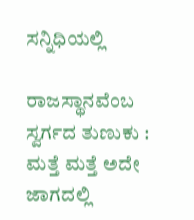ಸನ್ನಿಧಿಯಲ್ಲಿ

ರಾಜಸ್ಥಾನವೆಂಬ ಸ್ವರ್ಗದ ತುಣುಕು : ಮತ್ತೆ ಮತ್ತೆ ಅದೇ ಜಾಗದಲ್ಲಿ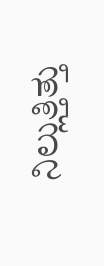ನಿಲ್ಲುತ್ತಿತ್ತು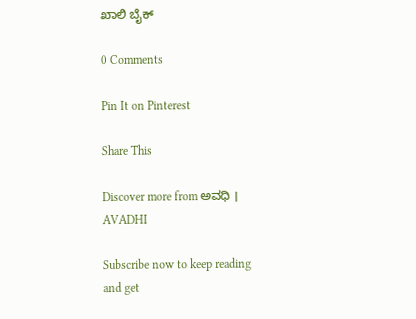ಖಾಲಿ ಬೈಕ್

0 Comments

Pin It on Pinterest

Share This

Discover more from ಅವಧಿ । AVADHI

Subscribe now to keep reading and get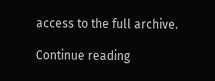access to the full archive.

Continue reading